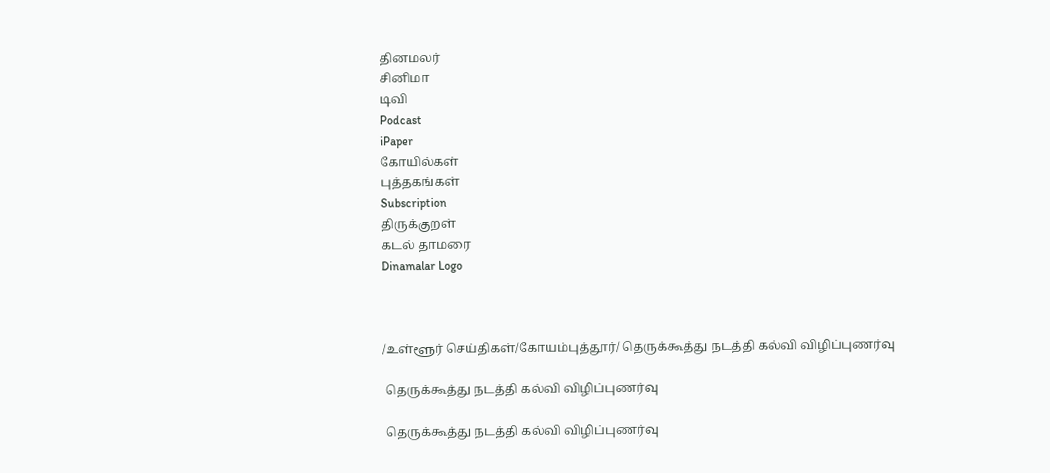தினமலர்
சினிமா
டிவி
Podcast
iPaper
கோயில்கள்
புத்தகங்கள்
Subscription
திருக்குறள்
கடல் தாமரை
Dinamalar Logo



/உள்ளூர் செய்திகள்/கோயம்புத்தூர்/ தெருக்கூத்து நடத்தி கல்வி விழிப்புணர்வு

 தெருக்கூத்து நடத்தி கல்வி விழிப்புணர்வு

 தெருக்கூத்து நடத்தி கல்வி விழிப்புணர்வு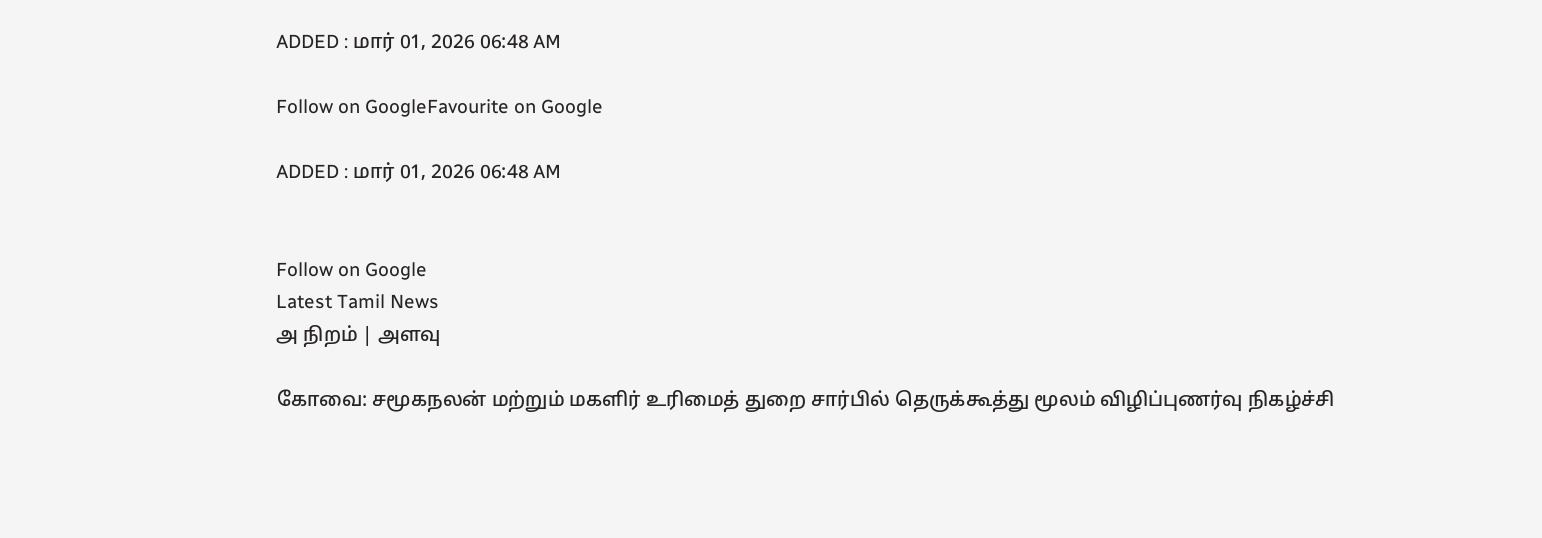ADDED : மார் 01, 2026 06:48 AM

Follow on GoogleFavourite on Google

ADDED : மார் 01, 2026 06:48 AM


Follow on Google
Latest Tamil News
அ நிறம் | அளவு

கோவை: சமூகநலன் மற்றும் மகளிர் உரிமைத் துறை சார்பில் தெருக்கூத்து மூலம் விழிப்புணர்வு நிகழ்ச்சி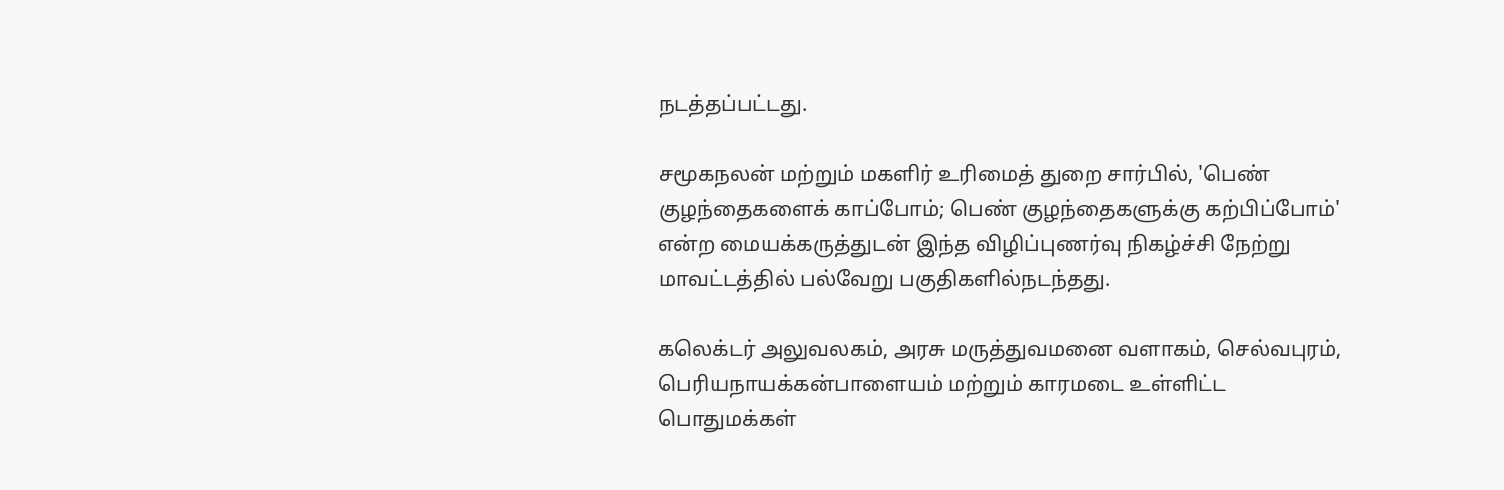நடத்தப்பட்டது.

சமூகநலன் மற்றும் மகளிர் உரிமைத் துறை சார்பில், 'பெண் குழந்தைகளைக் காப்போம்; பெண் குழந்தைகளுக்கு கற்பிப்போம்' என்ற மையக்கருத்துடன் இந்த விழிப்புணர்வு நிகழ்ச்சி நேற்று மாவட்டத்தில் பல்வேறு பகுதிகளில்நடந்தது.

கலெக்டர் அலுவலகம், அரசு மருத்துவமனை வளாகம், செல்வபுரம், பெரியநாயக்கன்பாளையம் மற்றும் காரமடை உள்ளிட்ட பொதுமக்கள்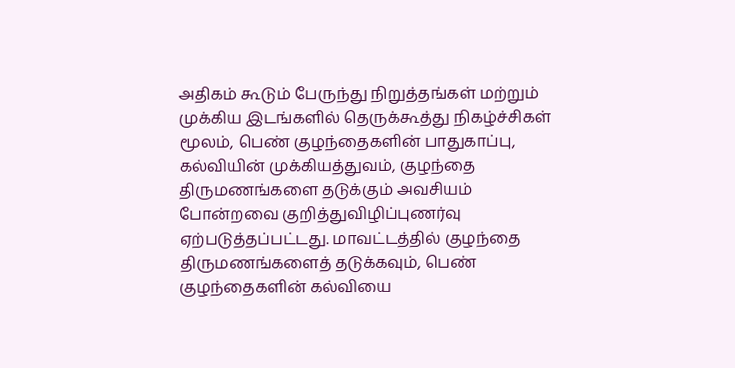அதிகம் கூடும் பேருந்து நிறுத்தங்கள் மற்றும் முக்கிய இடங்களில் தெருக்கூத்து நிகழ்ச்சிகள் மூலம், பெண் குழந்தைகளின் பாதுகாப்பு, கல்வியின் முக்கியத்துவம், குழந்தை திருமணங்களை தடுக்கும் அவசியம் போன்றவை குறித்துவிழிப்புணர்வு ஏற்படுத்தப்பட்டது. மாவட்டத்தில் குழந்தை திருமணங்களைத் தடுக்கவும், பெண் குழந்தைகளின் கல்வியை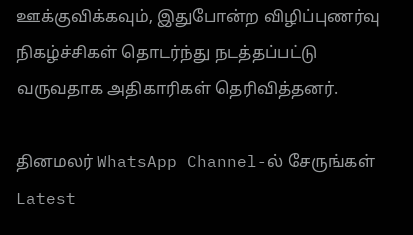ஊக்குவிக்கவும், இதுபோன்ற விழிப்புணர்வு நிகழ்ச்சிகள் தொடர்ந்து நடத்தப்பட்டு வருவதாக அதிகாரிகள் தெரிவித்தனர்.

தினமலர் WhatsApp Channel-ல் சேருங்கள்
Latest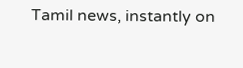Tamil news, instantly on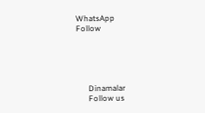WhatsApp
Follow





      Dinamalar
      Follow us